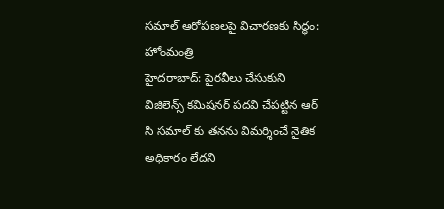సమాల్ ఆరోపణలపై విచారణకు సిద్ధం: హోంమంత్రి
హైదరాబాద్: పైరవీలు చేసుకుని విజిలెన్స్ కమిషనర్ పదవి చేపట్టిన ఆర్ సి సమాల్ కు తనను విమర్శించే నైతిక అధికారం లేదని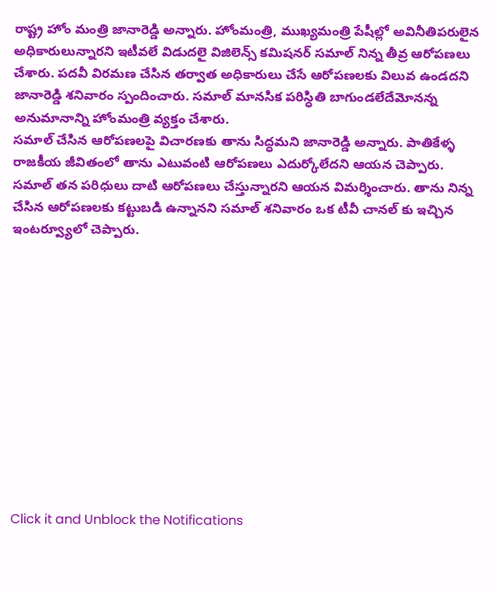రాష్ట్ర హోం మంత్రి జానారెడ్డి అన్నారు. హోంమంత్రి, ముఖ్యమంత్రి పేషీల్లో అవినీతిపరులైన అధికారులున్నారని ఇటీవలే విడుదలై విజిలెన్స్ కమిషనర్ సమాల్ నిన్న తీవ్ర ఆరోపణలు చేశారు. పదవీ విరమణ చేసిన తర్వాత అధికారులు చేసే ఆరోపణలకు విలువ ఉండదని జానారెడ్డి శనివారం స్పందించారు. సమాల్ మానసిక పరిస్ధితి బాగుండలేదేమోనన్న అనుమానాన్ని హోంమంత్రి వ్యక్తం చేశారు.
సమాల్ చేసిన ఆరోపణలపై విచారణకు తాను సిద్ధమని జానారెడ్డి అన్నారు. పాతికేళ్ళ రాజకీయ జీవితంలో తాను ఎటువంటి ఆరోపణలు ఎదుర్కోలేదని ఆయన చెప్పారు. సమాల్ తన పరిధులు దాటి ఆరోపణలు చేస్తున్నారని ఆయన విమర్శించారు. తాను నిన్న చేసిన ఆరోపణలకు కట్టుబడి ఉన్నానని సమాల్ శనివారం ఒక టీవీ చానల్ కు ఇచ్చిన ఇంటర్వ్యూలో చెప్పారు.












Click it and Unblock the Notifications